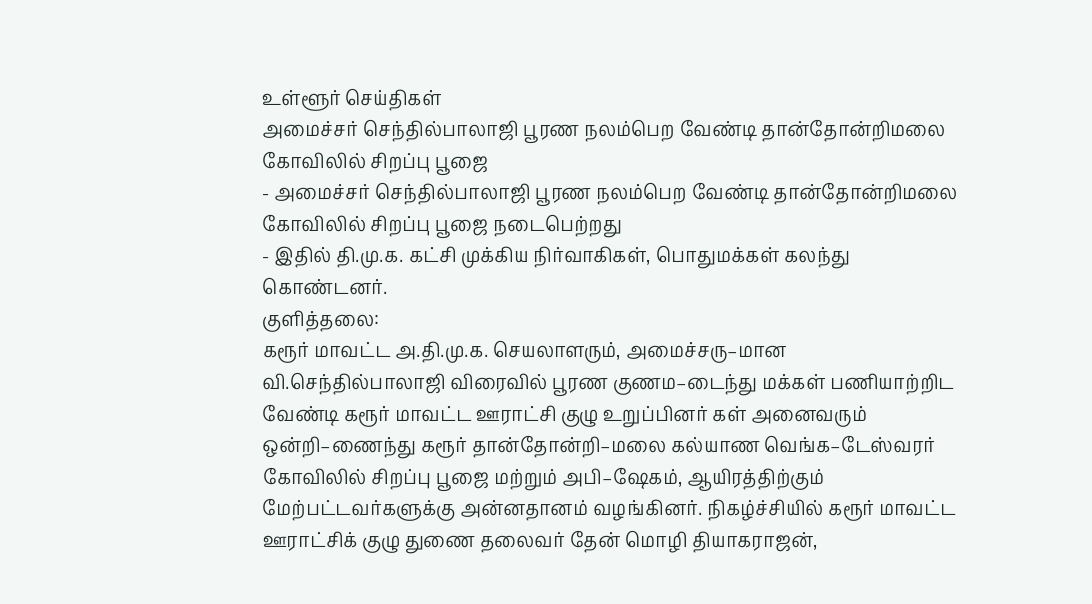உள்ளூர் செய்திகள்
அமைச்சர் செந்தில்பாலாஜி பூரண நலம்பெற வேண்டி தான்தோன்றிமலை கோவிலில் சிறப்பு பூஜை
- அமைச்சர் செந்தில்பாலாஜி பூரண நலம்பெற வேண்டி தான்தோன்றிமலை கோவிலில் சிறப்பு பூஜை நடைபெற்றது
- இதில் தி.மு.க. கட்சி முக்கிய நிர்வாகிகள், பொதுமக்கள் கலந்து கொண்டனர்.
குளித்தலை:
கரூர் மாவட்ட அ.தி.மு.க. செயலாளரும், அமைச்சரு–மான வி.செந்தில்பாலாஜி விரைவில் பூரண குணம–டைந்து மக்கள் பணியாற்றிட வேண்டி கரூர் மாவட்ட ஊராட்சி குழு உறுப்பினர் கள் அனைவரும் ஒன்றி–ணைந்து கரூர் தான்தோன்றி–மலை கல்யாண வெங்க–டேஸ்வரர் கோவிலில் சிறப்பு பூஜை மற்றும் அபி–ஷேகம், ஆயிரத்திற்கும் மேற்பட்டவர்களுக்கு அன்னதானம் வழங்கினர். நிகழ்ச்சியில் கரூர் மாவட்ட ஊராட்சிக் குழு துணை தலைவர் தேன் மொழி தியாகராஜன்,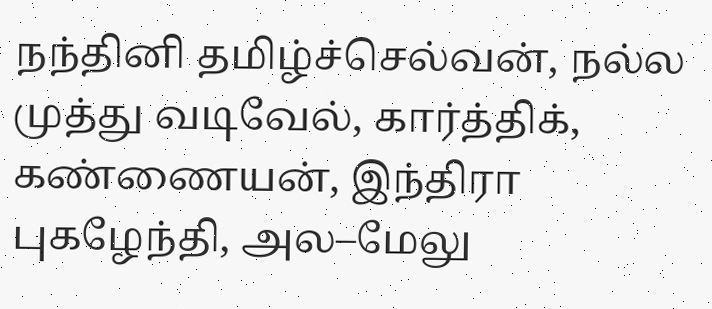நந்தினி தமிழ்ச்செல்வன், நல்ல முத்து வடிவேல், கார்த்திக், கண்ணையன், இந்திரா புகழேந்தி, அல–மேலு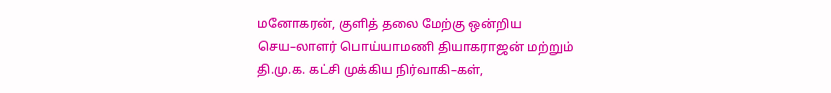மனோகரன், குளித் தலை மேற்கு ஒன்றிய செய–லாளர் பொய்யாமணி தியாகராஜன் மற்றும் தி.மு.க. கட்சி முக்கிய நிர்வாகி–கள்,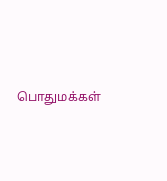பொதுமக்கள்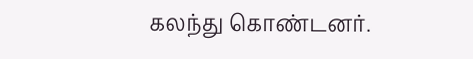கலந்து கொண்டனர்.